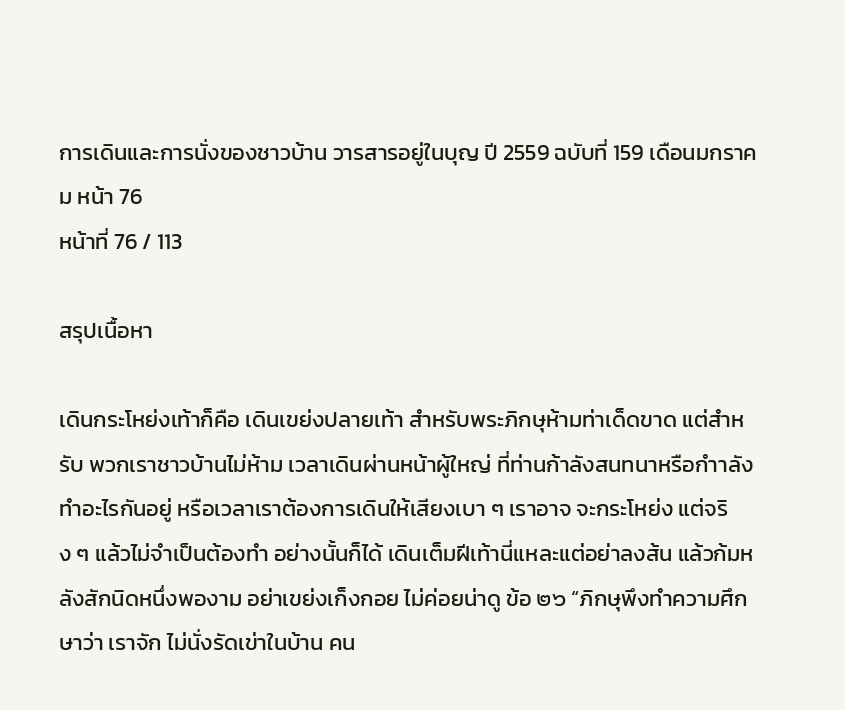การเดินและการนั่งของชาวบ้าน วารสารอยู่ในบุญ ปี 2559 ฉบับที่ 159 เดือนมกราคม หน้า 76
หน้าที่ 76 / 113

สรุปเนื้อหา

เดินกระโหย่งเท้าก็คือ เดินเขย่งปลายเท้า สําหรับพระภิกษุห้ามท่าเด็ดขาด แต่สำหรับ พวกเราชาวบ้านไม่ห้าม เวลาเดินผ่านหน้าผู้ใหญ่ ที่ท่านก้าลังสนทนาหรือกำาลังทําอะไรกันอยู่ หรือเวลาเราต้องการเดินให้เสียงเบา ๆ เราอาจ จะกระโหย่ง แต่จริง ๆ แล้วไม่จำเป็นต้องทำ อย่างนั้นก็ได้ เดินเต็มฝีเท้านี่แหละแต่อย่าลงส้น แล้วก้มหลังสักนิดหนึ่งพองาม อย่าเขย่งเก็งกอย ไม่ค่อยน่าดู ข้อ ๒๖ “ภิกษุพึงทำความศึกษาว่า เราจัก ไม่นั่งรัดเข่าในบ้าน คน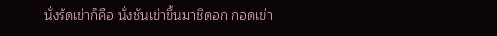นั่งร้ดเข่าก็คือ นั่งชันเข่าขึ้นมาชิดอก กอดเข่า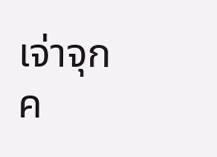เจ่าจุก ค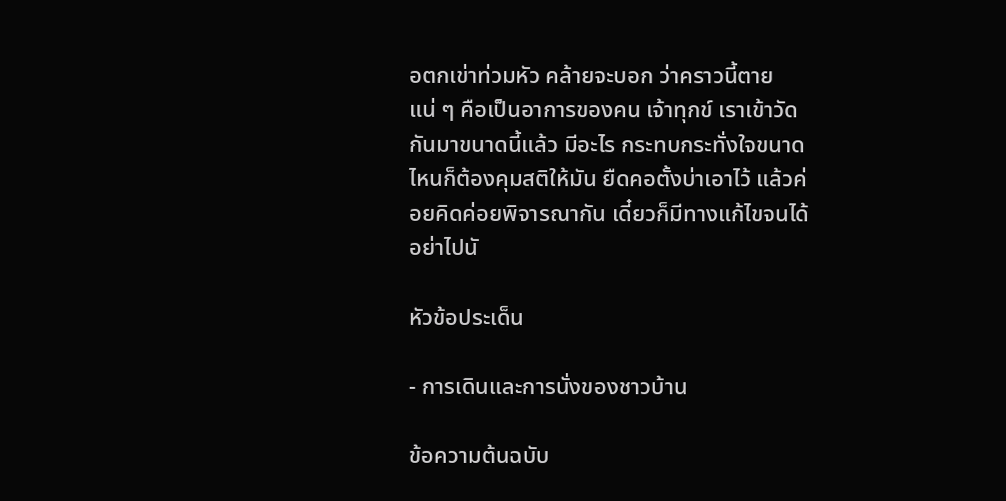อตกเข่าท่วมหัว คล้ายจะบอก ว่าคราวนี้ตายแน่ ๆ คือเป็นอาการของคน เจ้าทุกข์ เราเข้าวัดกันมาขนาดนี้แล้ว มีอะไร กระทบกระทั่งใจขนาดไหนก็ต้องคุมสติให้มัน ยืดคอตั้งบ่าเอาไว้ แล้วค่อยคิดค่อยพิจารณากัน เดี๋ยวก็มีทางแก้ไขจนได้ อย่าไปนั

หัวข้อประเด็น

- การเดินและการนั่งของชาวบ้าน

ข้อความต้นฉบับ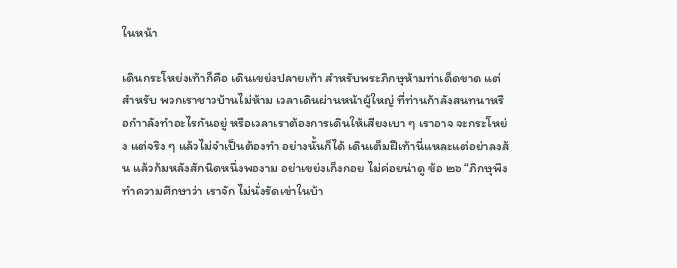ในหน้า

เดินกระโหย่งเท้าก็คือ เดินเขย่งปลายเท้า สําหรับพระภิกษุห้ามท่าเด็ดขาด แต่สำหรับ พวกเราชาวบ้านไม่ห้าม เวลาเดินผ่านหน้าผู้ใหญ่ ที่ท่านก้าลังสนทนาหรือกำาลังทําอะไรกันอยู่ หรือเวลาเราต้องการเดินให้เสียงเบา ๆ เราอาจ จะกระโหย่ง แต่จริง ๆ แล้วไม่จำเป็นต้องทำ อย่างนั้นก็ได้ เดินเต็มฝีเท้านี่แหละแต่อย่าลงส้น แล้วก้มหลังสักนิดหนึ่งพองาม อย่าเขย่งเก็งกอย ไม่ค่อยน่าดู ข้อ ๒๖ “ภิกษุพึงทำความศึกษาว่า เราจัก ไม่นั่งรัดเข่าในบ้า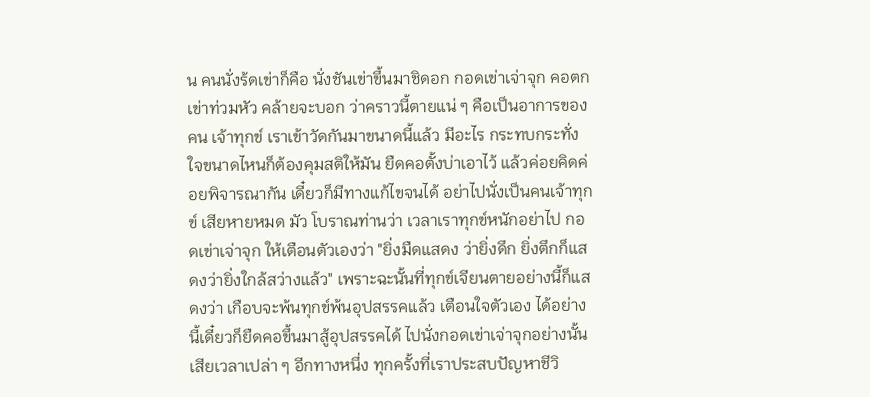น คนนั่งร้ดเข่าก็คือ นั่งชันเข่าขึ้นมาชิดอก กอดเข่าเจ่าจุก คอตกเข่าท่วมหัว คล้ายจะบอก ว่าคราวนี้ตายแน่ ๆ คือเป็นอาการของคน เจ้าทุกข์ เราเข้าวัดกันมาขนาดนี้แล้ว มีอะไร กระทบกระทั่งใจขนาดไหนก็ต้องคุมสติให้มัน ยืดคอตั้งบ่าเอาไว้ แล้วค่อยคิดค่อยพิจารณากัน เดี๋ยวก็มีทางแก้ไขจนได้ อย่าไปนั่งเป็นคนเจ้าทุกข์ เสียหายหมด มัว โบราณท่านว่า เวลาเราทุกข์หนักอย่าไป กอดเข่าเจ่าจุก ให้เตือนตัวเองว่า "ยิ่งมืดแสดง ว่ายิ่งดึก ยิ่งตึกก็แสดงว่ายิ่งใกล้สว่างแล้ว" เพราะฉะนั้นที่ทุกข์เจียนตายอย่างนี้ก็แสดงว่า เกือบจะพ้นทุกข์พ้นอุปสรรคแล้ว เตือนใจตัวเอง ได้อย่างนี้เดี๋ยวก็ยืดคอขึ้นมาสู้อุปสรรคได้ ไปนั่งกอดเข่าเจ่าจุกอย่างนั้น เสียเวลาเปล่า ๆ อีกทางหนึ่ง ทุกครั้งที่เราประสบปัญหาชีวิ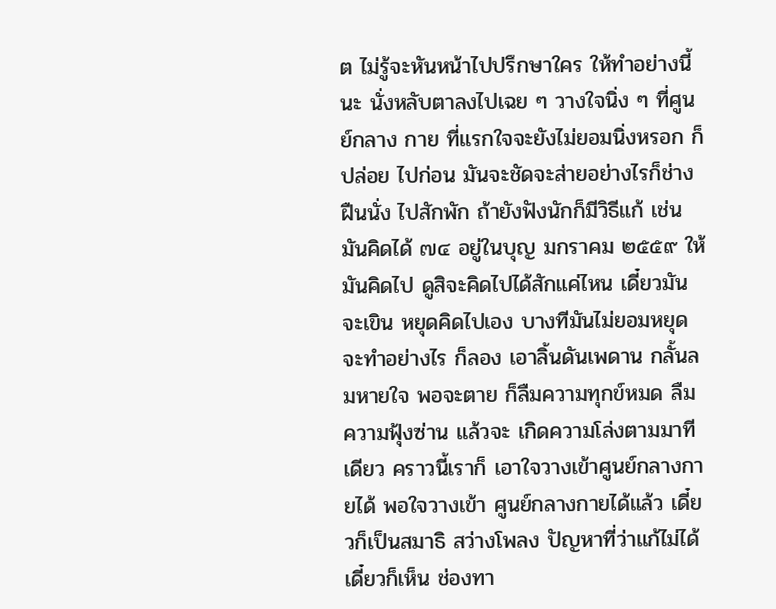ต ไม่รู้จะหันหน้าไปปรึกษาใคร ให้ทำอย่างนี้นะ นั่งหลับตาลงไปเฉย ๆ วางใจนิ่ง ๆ ที่ศูนย์กลาง กาย ที่แรกใจจะยังไม่ยอมนิ่งหรอก ก็ปล่อย ไปก่อน มันจะชัดจะส่ายอย่างไรก็ช่าง ฝืนนั่ง ไปสักพัก ถ้ายังฟังนักก็มีวิธีแก้ เช่น มันคิดได้ ๗๔ อยู่ในบุญ มกราคม ๒๕๕๙ ให้มันคิดไป ดูสิจะคิดไปได้สักแค่ไหน เดี๋ยวมัน จะเขิน หยุดคิดไปเอง บางทีมันไม่ยอมหยุดจะทำอย่างไร ก็ลอง เอาลิ้นดันเพดาน กลั้นลมหายใจ พอจะตาย ก็ลืมความทุกข์หมด ลืมความฟุ้งซ่าน แล้วจะ เกิดความโล่งตามมาทีเดียว คราวนี้เราก็ เอาใจวางเข้าศูนย์กลางกายได้ พอใจวางเข้า ศูนย์กลางกายได้แล้ว เดี๋ยวก็เป็นสมาธิ สว่างโพลง ปัญหาที่ว่าแก้ไม่ได้ เดี๋ยวก็เห็น ช่องทา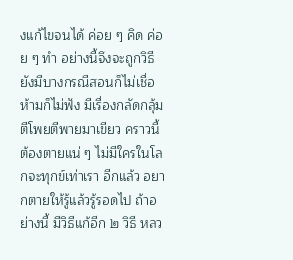งแก้ไขจนได้ ค่อย ๆ คิด ค่อย ๆ ทำ อย่างนี้จึงจะถูกวิธี ยังมีบางกรณีสอนก็ไม่เชื่อ ห้ามก็ไม่ฟัง มีเรื่องกลัดกลุ้มตีโพยตีพายมาเขียว คราวนี้ ต้องตายแน่ ๆ ไม่มีใครในโลกจะทุกข์เท่าเรา อีกแล้ว อยากตายให้รู้แล้วรู้รอดไป ถ้าอย่างนี้ มีวิธีแก้อีก ๒ วิธี หลว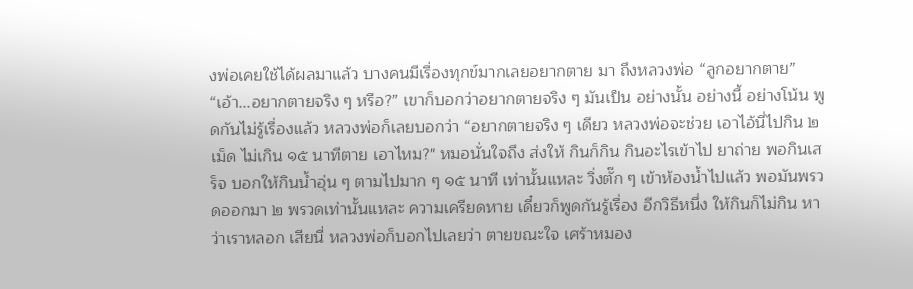งพ่อเคยใช้ได้ผลมาแล้ว บางคนมีเรื่องทุกข์มากเลยอยากตาย มา ถึงหลวงพ่อ “ลูกอยากตาย” “เอ้า...อยากตายจริง ๆ หรือ?” เขาก็บอกว่าอยากตายจริง ๆ มันเป็น อย่างนั้น อย่างนี้ อย่างโน้น พูดกันไม่รู้เรื่องแล้ว หลวงพ่อก็เลยบอกว่า “อยากตายจริง ๆ เดียว หลวงพ่อจะช่วย เอาไอ้นี่ไปกิน ๒ เม็ด ไม่เกิน ๑๕ นาทีตาย เอาไหม?" หมอนั่นใจถึง ส่งให้ กินก็กิน กินอะไรเข้าไป ยาถ่าย พอกินเสร็จ บอกให้กินนํ้าอุ่น ๆ ตามไปมาก ๆ ๑๕ นาที เท่านั้นแหละ วิ่งตั๊ก ๆ เข้าห้องน้ำไปแล้ว พอมันพรวดออกมา ๒ พรวดเท่านั้นแหละ ความเครียดหาย เดี๋ยวก็พูดกันรู้เรื่อง อีกวิธีหนึ่ง ให้กินก็ไม่กิน หาว่าเราหลอก เสียนี่ หลวงพ่อก็บอกไปเลยว่า ตายขณะใจ เศร้าหมอง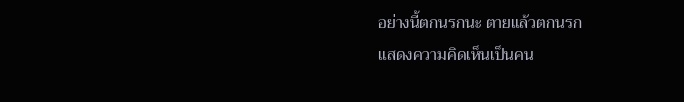อย่างนี้ตกนรกนะ ตายแล้วตกนรก
แสดงความคิดเห็นเป็นคน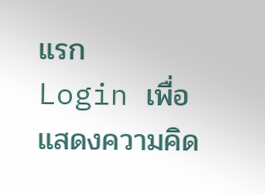แรก
Login เพื่อแสดงความคิด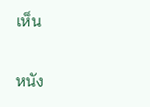เห็น

หนัง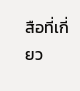สือที่เกี่ยว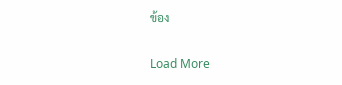ข้อง

Load More